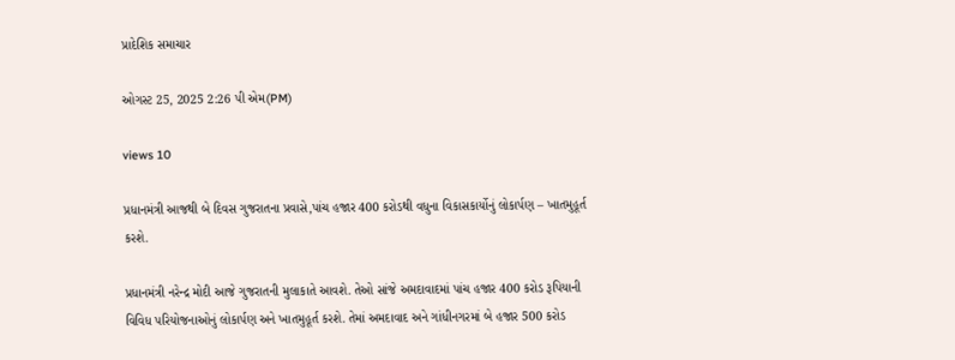પ્રાદેશિક સમાચાર

ઓગસ્ટ 25, 2025 2:26 પી એમ(PM)

views 10

પ્રધાનમંત્રી આજથી બે દિવસ ગુજરાતના પ્રવાસે,પાંચ હજાર 400 કરોડથી વધુના વિકાસકાર્યોનું લોકાર્પણ – ખાતમુહૂર્ત કરશે.

પ્રધાનમંત્રી નરેન્દ્ર મોદી આજે ગુજરાતની મુલાકાતે આવશે. તેઓ સાંજે અમદાવાદમાં પાંચ હજાર 400 કરોડ રૂપિયાની વિવિધ પરિયોજનાઓનું લોકાર્પણ અને ખાતમુહૂર્ત કરશે. તેમાં અમદાવાદ અને ગાંધીનગરમાં બે હજાર 500 કરોડ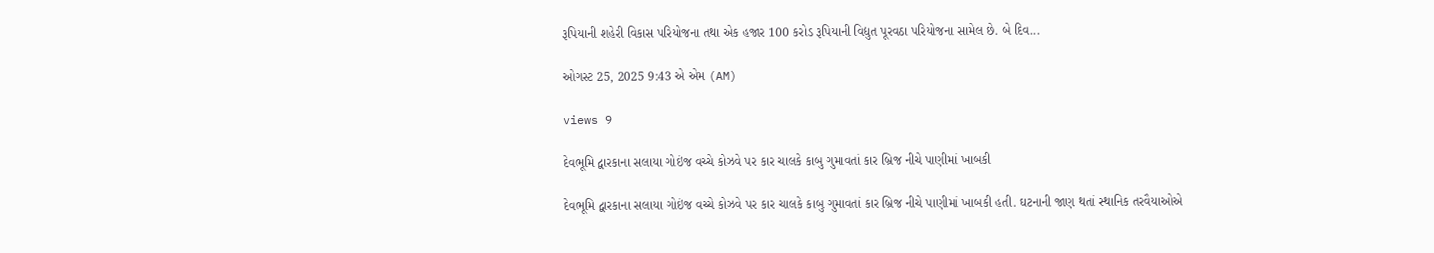રૂપિયાની શહેરી વિકાસ પરિયોજના તથા એક હજાર 100 કરોડ રૂપિયાની વિદ્યુત પૂરવઠા પરિયોજના સામેલ છે. બે દિવ...

ઓગસ્ટ 25, 2025 9:43 એ એમ (AM)

views 9

દેવભૂમિ દ્વારકાના સલાયા ગોઇંજ વચ્ચે કોઝવે પર કાર ચાલકે કાબુ ગુમાવતાં કાર બ્રિજ નીચે પાણીમાં ખાબકી

દેવભૂમિ દ્વારકાના સલાયા ગોઇંજ વચ્ચે કોઝવે પર કાર ચાલકે કાબુ ગુમાવતાં કાર બ્રિજ નીચે પાણીમાં ખાબકી હતી. ઘટનાની જાણ થતાં સ્થાનિક તરવૈયાઓએ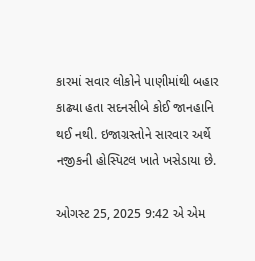કારમાં સવાર લોકોને પાણીમાંથી બહાર કાઢ્યા હતા સદનસીબે કોઈ જાનહાનિ થઈ નથી. ઇજાગ્રસ્તોને સારવાર અર્થે નજીકની હોસ્પિટલ ખાતે ખસેડાયા છે.

ઓગસ્ટ 25, 2025 9:42 એ એમ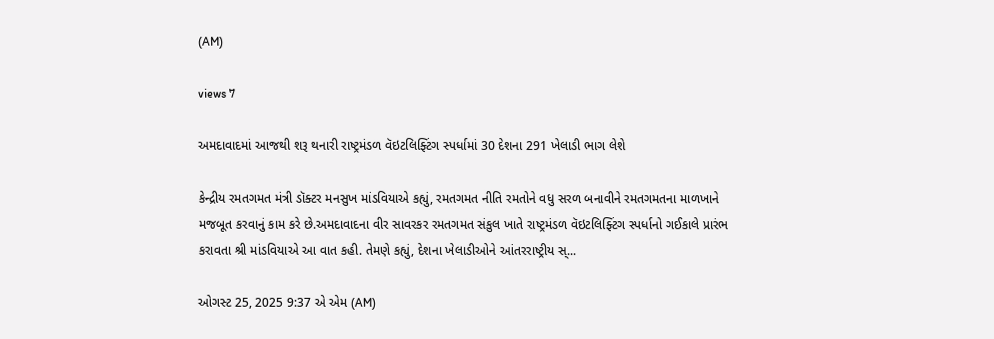(AM)

views 7

અમદાવાદમાં આજથી શરૂ થનારી રાષ્ટ્રમંડળ વૅઇટલિફ્ટિંગ સ્પર્ધામાં 30 દેશના 291 ખેલાડી ભાગ લેશે

કેન્દ્રીય રમતગમત મંત્રી ડૉક્ટર મનસુખ માંડવિયાએ કહ્યું, રમતગમત નીતિ રમતોને વધુ સરળ બનાવીને રમતગમતના માળખાને મજબૂત કરવાનું કામ કરે છે.અમદાવાદના વીર સાવરકર રમતગમત સંકુલ ખાતે રાષ્ટ્રમંડળ વૅઇટલિફ્ટિંગ સ્પર્ધાનો ગઈકાલે પ્રારંભ કરાવતા શ્રી માંડવિયાએ આ વાત કહી. તેમણે કહ્યું, દેશના ખેલાડીઓને આંતરરાષ્ટ્રીય સ્...

ઓગસ્ટ 25, 2025 9:37 એ એમ (AM)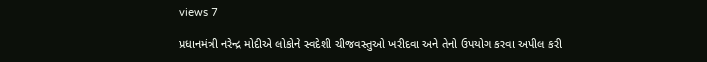views 7

પ્રધાનમંત્રી નરેન્દ્ર મોદીએ લોકોને સ્વદેશી ચીજવસ્તુઓ ખરીદવા અને તેનો ઉપયોગ કરવા અપીલ કરી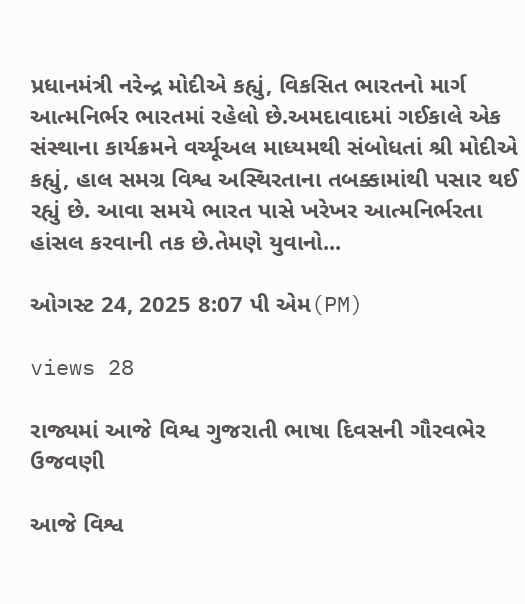પ્રધાનમંત્રી નરેન્દ્ર મોદીએ કહ્યું, વિકસિત ભારતનો માર્ગ આત્મનિર્ભર ભારતમાં રહેલો છે.અમદાવાદમાં ગઈકાલે એક સંસ્થાના કાર્યક્રમને વર્ચ્યૂઅલ માધ્યમથી સંબોધતાં શ્રી મોદીએ કહ્યું, હાલ સમગ્ર વિશ્વ અસ્થિરતાના તબક્કામાંથી પસાર થઈ રહ્યું છે. આવા સમયે ભારત પાસે ખરેખર આત્મનિર્ભરતા હાંસલ કરવાની તક છે.તેમણે યુવાનો...

ઓગસ્ટ 24, 2025 8:07 પી એમ(PM)

views 28

રાજ્યમાં આજે વિશ્વ ગુજરાતી ભાષા દિવસની ગૌરવભેર ઉજવણી

આજે વિશ્વ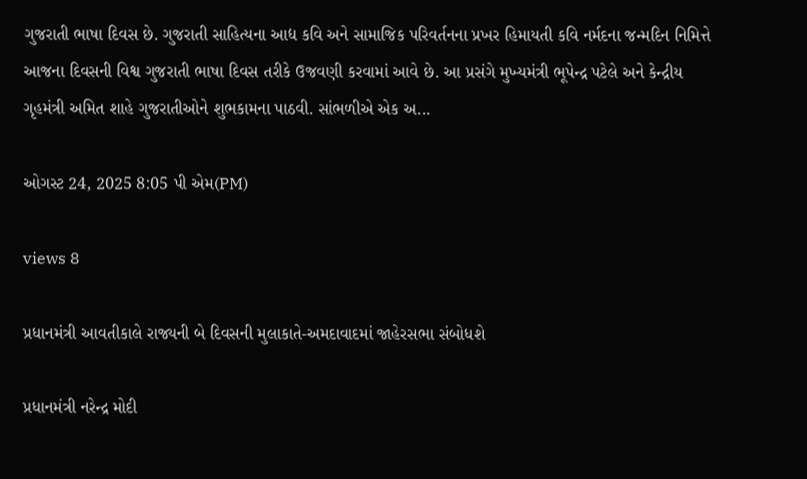ગુજરાતી ભાષા દિવસ છે. ગુજરાતી સાહિત્યના આદ્ય કવિ અને સામાજિક પરિવર્તનના પ્રખર હિમાયતી કવિ નર્મદના જન્મદિન નિમિત્તે આજના દિવસની વિશ્વ ગુજરાતી ભાષા દિવસ તરીકે ઉજવણી કરવામાં આવે છે. આ પ્રસંગે મુખ્યમંત્રી ભૂપેન્દ્ર પટેલે અને કેન્દ્રીય ગૃહમંત્રી અમિત શાહે ગુજરાતીઓને શુભકામના પાઠવી. સાંભળીએ એક અ...

ઓગસ્ટ 24, 2025 8:05 પી એમ(PM)

views 8

પ્રધાનમંત્રી આવતીકાલે રાજ્યની બે દિવસની મુલાકાતે-અમદાવાદમાં જાહેરસભા સંબોધશે

પ્રધાનમંત્રી નરેન્દ્ર મોદી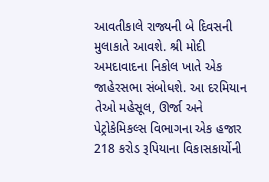આવતીકાલે રાજ્યની બે દિવસની મુલાકાતે આવશે. શ્રી મોદી અમદાવાદના નિકોલ ખાતે એક જાહેરસભા સંબોધશે. આ દરમિયાન તેઓ મહેસૂલ, ઊર્જા અને પેટ્રોકેમિકલ્સ વિભાગના એક હજાર 218 કરોડ રૂપિયાના વિકાસકાર્યોની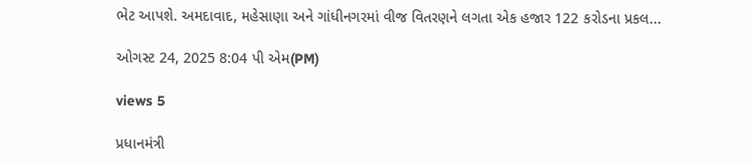ભેટ આપશે. અમદાવાદ, મહેસાણા અને ગાંધીનગરમાં વીજ વિતરણને લગતા એક હજાર 122 કરોડના પ્રકલ...

ઓગસ્ટ 24, 2025 8:04 પી એમ(PM)

views 5

પ્રધાનમંત્રી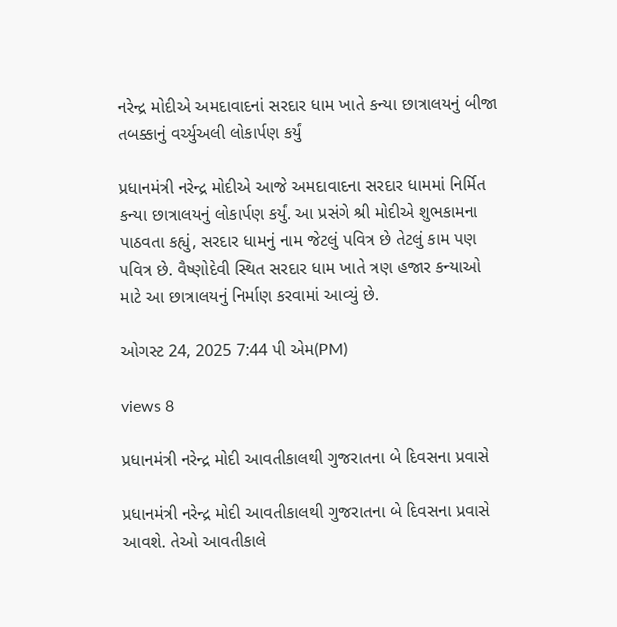નરેન્દ્ર મોદીએ અમદાવાદનાં સરદાર ધામ ખાતે કન્યા છાત્રાલયનું બીજા તબક્કાનું વર્ચ્યુઅલી લોકાર્પણ કર્યું

પ્રધાનમંત્રી નરેન્દ્ર મોદીએ આજે અમદાવાદના સરદાર ધામમાં નિર્મિત કન્યા છાત્રાલયનું લોકાર્પણ કર્યું. આ પ્રસંગે શ્રી મોદીએ શુભકામના પાઠવતા કહ્યું, સરદાર ધામનું નામ જેટલું પવિત્ર છે તેટલું કામ પણ પવિત્ર છે. વૈષ્ણોદેવી સ્થિત સરદાર ધામ ખાતે ત્રણ હજાર કન્યાઓ માટે આ છાત્રાલયનું નિર્માણ કરવામાં આવ્યું છે.

ઓગસ્ટ 24, 2025 7:44 પી એમ(PM)

views 8

પ્રધાનમંત્રી નરેન્દ્ર મોદી આવતીકાલથી ગુજરાતના બે દિવસના પ્રવાસે

પ્રધાનમંત્રી નરેન્દ્ર મોદી આવતીકાલથી ગુજરાતના બે દિવસના પ્રવાસે આવશે. તેઓ આવતીકાલે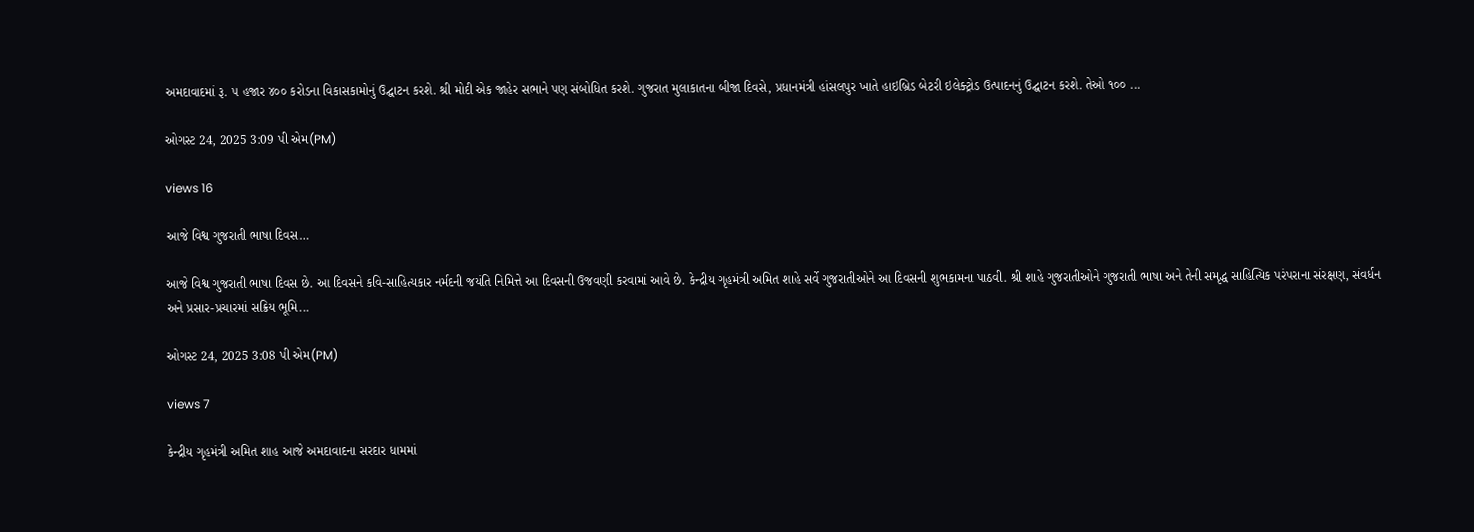અમદાવાદમાં રૂ. ૫ હજાર ૪૦૦ કરોડના વિકાસકામોનું ઉદ્ઘાટન કરશે. શ્રી મોદી એક જાહેર સભાને પણ સંબોધિત કરશે. ગુજરાત મુલાકાતના બીજા દિવસે, પ્રધાનમંત્રી હાંસલપુર ખાતે હાઇબ્રિડ બેટરી ઇલેક્ટ્રોડ ઉત્પાદનનું ઉદ્ઘાટન કરશે. તેઓ ૧૦૦ ...

ઓગસ્ટ 24, 2025 3:09 પી એમ(PM)

views 16

આજે વિશ્વ ગુજરાતી ભાષા દિવસ…

આજે વિશ્વ ગુજરાતી ભાષા દિવસ છે. આ દિવસને કવિ-સાહિત્યકાર નર્મદની જયંતિ નિમિત્તે આ દિવસની ઉજવણી કરવામાં આવે છે. કેન્દ્રીય ગૃહમંત્રી અમિત શાહે સર્વે ગુજરાતીઓને આ દિવસની શુભકામના પાઠવી. શ્રી શાહે ગુજરાતીઓને ગુજરાતી ભાષા અને તેની સમૃદ્ધ સાહિત્યિક પરંપરાના સંરક્ષણ, સંવર્ધન અને પ્રસાર-પ્રચારમાં સક્રિય ભૂમિ...

ઓગસ્ટ 24, 2025 3:08 પી એમ(PM)

views 7

કેન્દ્રીય ગૃહમંત્રી અમિત શાહ આજે અમદાવાદના સરદાર ધામમાં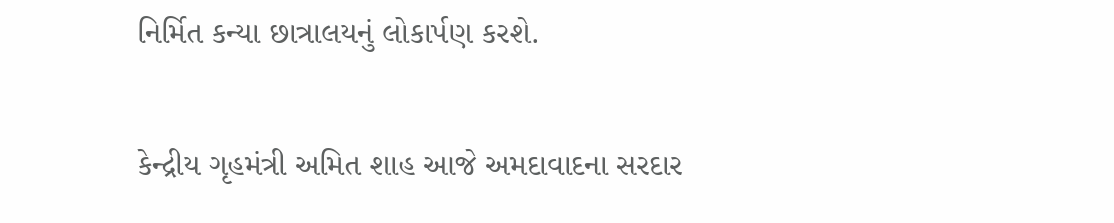નિર્મિત કન્યા છાત્રાલયનું લોકાર્પણ કરશે.

કેન્દ્રીય ગૃહમંત્રી અમિત શાહ આજે અમદાવાદના સરદાર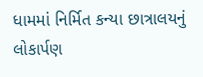ધામમાં નિર્મિત કન્યા છાત્રાલયનું લોકાર્પણ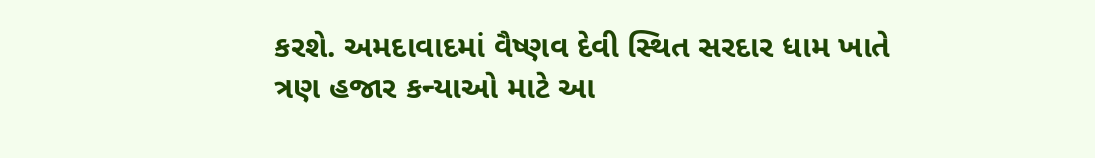કરશે. અમદાવાદમાં વૈષ્ણવ દેવી સ્થિત સરદાર ધામ ખાતે ત્રણ હજાર કન્યાઓ માટે આ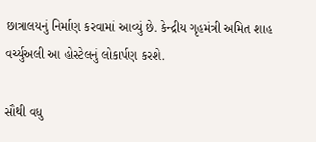છાત્રાલયનું નિર્માણ કરવામાં આવ્યું છે. કેન્દ્રીય ગૃહમંત્રી અમિત શાહ વર્ચ્યુઅલી આ હોસ્ટેલનું લોકાર્પણ કરશે.

સૌથી વધુ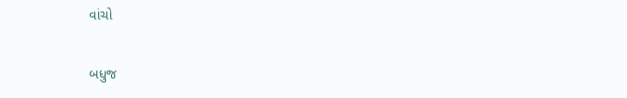વાંચો

બધુજ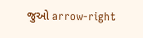જુઓ arrow-right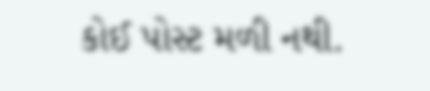કોઈ પોસ્ટ મળી નથી.